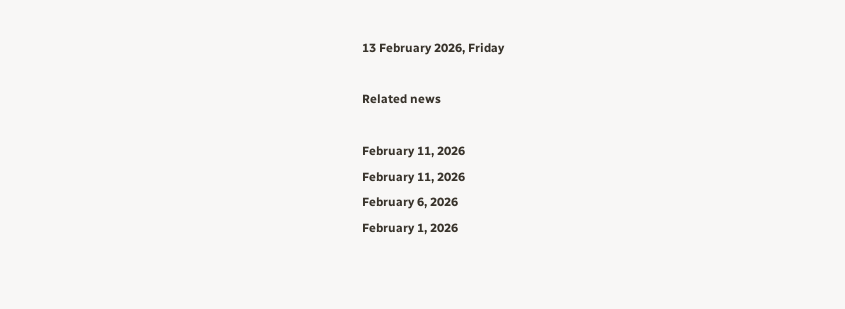13 February 2026, Friday

Related news

February 11, 2026
February 11, 2026
February 6, 2026
February 1, 2026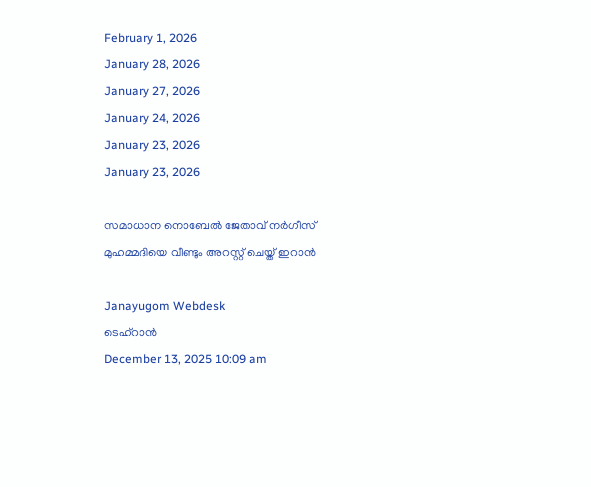February 1, 2026
January 28, 2026
January 27, 2026
January 24, 2026
January 23, 2026
January 23, 2026

സമാധാന നൊബേൽ ജേതാവ് നര്‍ഗീസ് മുഹമ്മദിയെ വീണ്ടും അറസ്റ്റ് ചെയ്ത് ഇറാൻ

Janayugom Webdesk
ടെഹ്റാൻ
December 13, 2025 10:09 am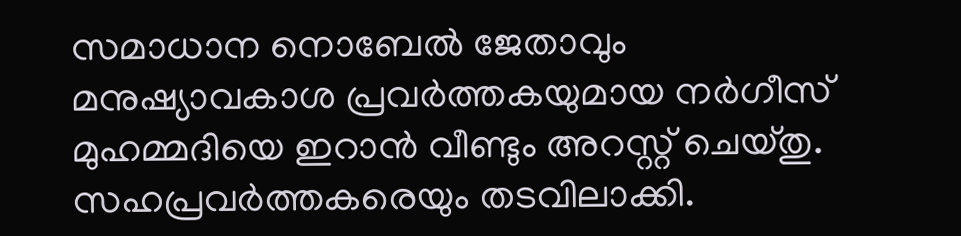സമാധാന നൊബേൽ ജേതാവും മനുഷ്യാവകാശ പ്രവർത്തകയുമായ നര്‍ഗീസ് മുഹമ്മദിയെ ഇറാൻ വീണ്ടും അറസ്റ്റ് ചെയ്തു. സഹപ്രവർത്തകരെയും തടവിലാക്കി.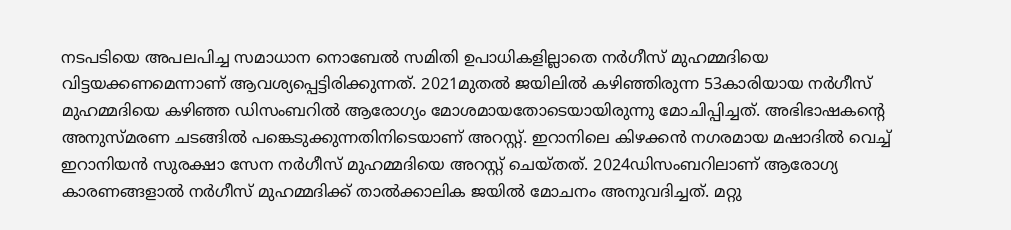നടപടിയെ അപലപിച്ച സമാധാന നൊബേൽ സമിതി ഉപാധികളില്ലാതെ നര്‍ഗീസ് മുഹമ്മദിയെ വിട്ടയക്കണമെന്നാണ് ആവശ്യപ്പെട്ടിരിക്കുന്നത്. 2021മുതൽ ജയിലിൽ കഴിഞ്ഞിരുന്ന 53കാരിയായ നര്‍ഗീസ് മുഹമ്മദിയെ കഴിഞ്ഞ ഡിസംബറിൽ ആരോഗ്യം മോശമായതോടെയായിരുന്നു മോചിപ്പിച്ചത്. അഭിഭാഷകന്റെ അനുസ്മരണ ചടങ്ങില്‍ പങ്കെടുക്കുന്നതിനിടെയാണ് അറസ്റ്റ്. ഇറാനിലെ കിഴക്കന്‍ നഗരമായ മഷാദില്‍ വെച്ച് ഇറാനിയന്‍ സുരക്ഷാ സേന നർഗീസ് മുഹമ്മദിയെ അറസ്റ്റ് ചെയ്തത്. 2024ഡിസംബറിലാണ് ആരോഗ്യ കാരണങ്ങളാല്‍ നര്‍ഗീസ് മുഹമ്മദിക്ക് താല്‍ക്കാലിക ജയില്‍ മോചനം അനുവദിച്ചത്. മറ്റു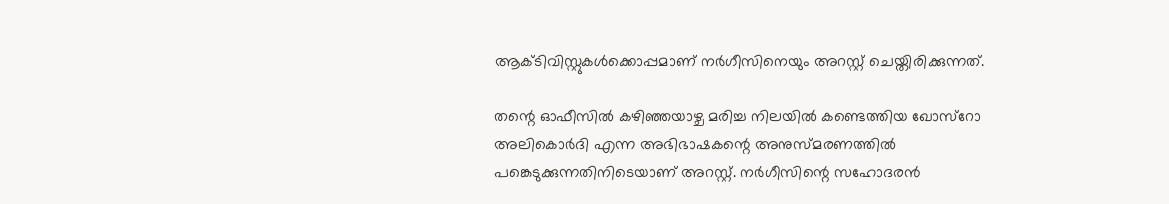ആക്ടിവിസ്റ്റുകള്‍ക്കൊപ്പമാണ് നര്‍ഗീസിനെയും അറസ്റ്റ് ചെയ്തിരിക്കുന്നത്.

തന്റെ ഓഫീസില്‍ കഴിഞ്ഞയാഴ്ച മരിച്ച നിലയില്‍ കണ്ടെത്തിയ ഖോസ്‌റോ അലികൊര്‍ദി എന്ന അഭിഭാഷകന്റെ അനുസ്മരണത്തില്‍ പങ്കെടുക്കുന്നതിനിടെയാണ് അറസ്റ്റ്. നര്‍ഗീസിന്റെ സഹോദരന്‍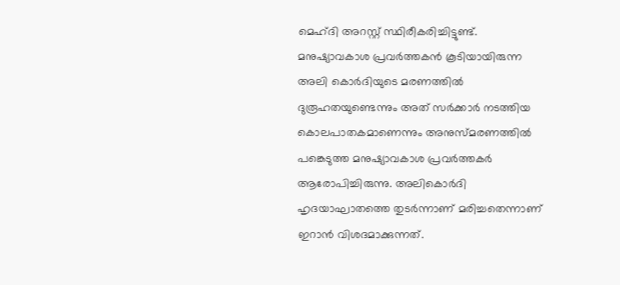മെഹ്ദി അറസ്റ്റ് സ്ഥിരീകരിച്ചിട്ടുണ്ട്. മനുഷ്യാവകാശ പ്രവര്‍ത്തകന്‍ കൂടിയായിരുന്ന അലി കൊര്‍ദിയുടെ മരണത്തില്‍ ദുരൂഹതയുണ്ടെന്നും അത് സര്‍ക്കാര്‍ നടത്തിയ കൊലപാതകമാണെന്നും അനുസ്മരണത്തില്‍ പങ്കെടുത്ത മനുഷ്യാവകാശ പ്രവര്‍ത്തകര്‍ ആരോപിച്ചിരുന്നു. അലികൊര്‍ദി ഹൃദയാഘാതത്തെ തുടര്‍ന്നാണ് മരിച്ചതെന്നാണ് ഇറാൻ വിശദമാക്കുന്നത്.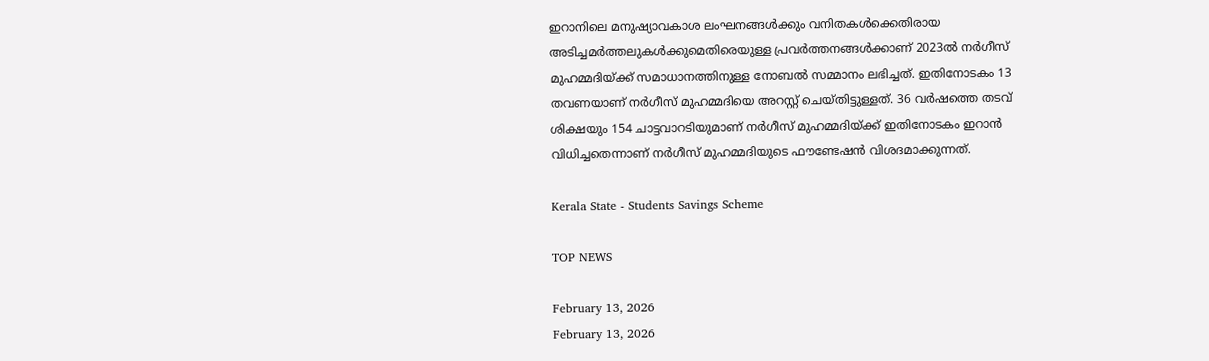ഇറാനിലെ മനുഷ്യാവകാശ ലംഘനങ്ങൾക്കും വനിതകൾക്കെതിരായ അടിച്ചമർത്തലുകൾക്കുമെതിരെയുള്ള പ്രവ‍ർത്തനങ്ങൾക്കാണ് 2023ൽ നര്‍ഗീസ് മുഹമ്മദിയ്ക്ക് സമാധാനത്തിനുള്ള നോബൽ സമ്മാനം ലഭിച്ചത്. ഇതിനോടകം 13 തവണയാണ് നര്‍ഗീസ് മുഹമ്മദിയെ അറസ്റ്റ് ചെയ്തിട്ടുള്ളത്. 36 വർഷത്തെ തടവ് ശിക്ഷയും 154 ചാട്ടവാറടിയുമാണ് നര്‍ഗീസ് മുഹമ്മദിയ്ക്ക് ഇതിനോടകം ഇറാൻ വിധിച്ചതെന്നാണ് നര്‍ഗീസ് മുഹമ്മദിയുടെ ഫൗണ്ടേഷൻ വിശദമാക്കുന്നത്.

Kerala State - Students Savings Scheme

TOP NEWS

February 13, 2026
February 13, 2026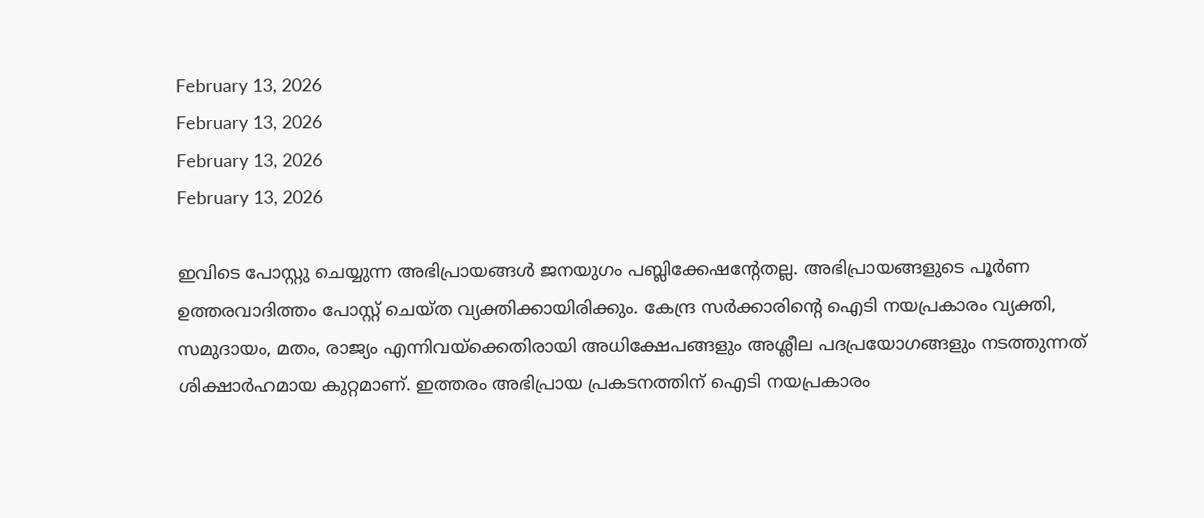February 13, 2026
February 13, 2026
February 13, 2026
February 13, 2026

ഇവിടെ പോസ്റ്റു ചെയ്യുന്ന അഭിപ്രായങ്ങള്‍ ജനയുഗം പബ്ലിക്കേഷന്റേതല്ല. അഭിപ്രായങ്ങളുടെ പൂര്‍ണ ഉത്തരവാദിത്തം പോസ്റ്റ് ചെയ്ത വ്യക്തിക്കായിരിക്കും. കേന്ദ്ര സര്‍ക്കാരിന്റെ ഐടി നയപ്രകാരം വ്യക്തി, സമുദായം, മതം, രാജ്യം എന്നിവയ്‌ക്കെതിരായി അധിക്ഷേപങ്ങളും അശ്ലീല പദപ്രയോഗങ്ങളും നടത്തുന്നത് ശിക്ഷാര്‍ഹമായ കുറ്റമാണ്. ഇത്തരം അഭിപ്രായ പ്രകടനത്തിന് ഐടി നയപ്രകാരം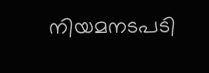നിയമനടപടി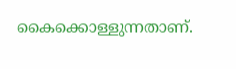കൈക്കൊള്ളുന്നതാണ്.